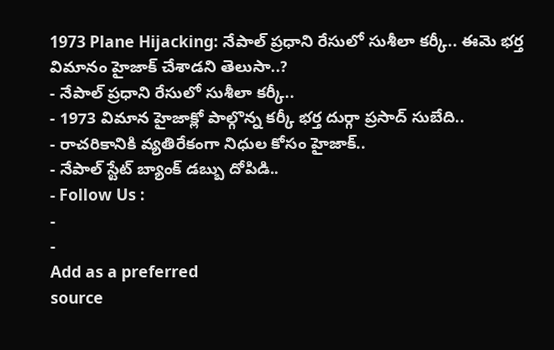1973 Plane Hijacking: నేపాల్ ప్రధాని రేసులో సుశీలా కర్కీ.. ఈమె భర్త విమానం హైజాక్ చేశాడని తెలుసా..?
- నేపాల్ ప్రధాని రేసులో సుశీలా కర్కీ..
- 1973 విమాన హైజాక్లో పాల్గొన్న కర్కీ భర్త దుర్గా ప్రసాద్ సుబేది..
- రాచరికానికి వ్యతిరేకంగా నిధుల కోసం హైజాక్..
- నేపాల్ స్టేట్ బ్యాంక్ డబ్బు దోపిడి..
- Follow Us :
-
-
Add as a preferred
source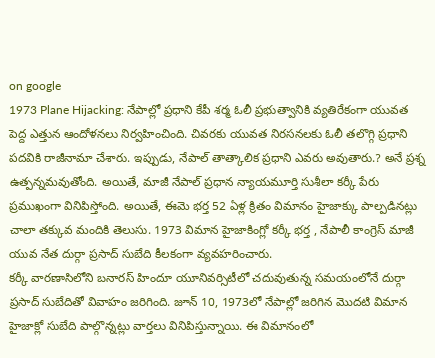on google
1973 Plane Hijacking: నేపాల్లో ప్రధాని కేపీ శర్మ ఓలీ ప్రభుత్వానికి వ్యతిరేకంగా యువత పెద్ద ఎత్తున ఆందోళనలు నిర్వహించింది. చివరకు యువత నిరసనలకు ఓలీ తలొగ్గి ప్రధాని పదవికి రాజీనామా చేశారు. ఇప్పుడు, నేపాల్ తాత్కాలిక ప్రధాని ఎవరు అవుతారు.? అనే ప్రశ్న ఉత్పన్నమవుతోంది. అయితే, మాజీ నేపాల్ ప్రధాన న్యాయమూర్తి సుశీలా కర్కీ పేరు ప్రముఖంగా వినిపిస్తోంది. అయితే, ఈమె భర్త 52 ఏళ్ల క్రితం విమానం హైజాక్కు పాల్పడినట్లు చాలా తక్కువ మందికి తెలుసు. 1973 విమాన హైజాకింగ్లో కర్కీ భర్త , నేపాలీ కాంగ్రెస్ మాజీ యువ నేత దుర్గా ప్రసాద్ సుబేది కీలకంగా వ్యవహరించారు.
కర్కీ వారణాసిలోని బనారస్ హిందూ యూనివర్సిటీలో చదువుతున్న సమయంలోనే దుర్గా ప్రసాద్ సుబేదితో వివాహం జరిగింది. జూన్ 10, 1973లో నేపాల్లో జరిగిన మొదటి విమాన హైజాక్లో సుబేది పాల్గొన్నట్లు వార్తలు వినిపిస్తున్నాయి. ఈ విమానంలో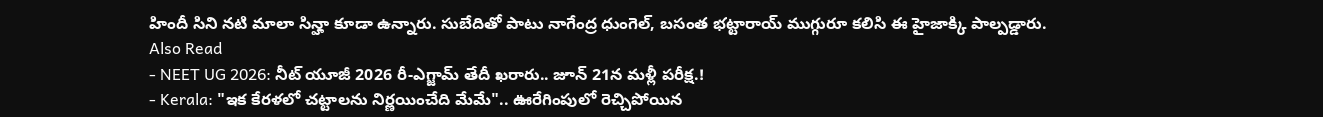హిందీ సిని నటి మాలా సిన్హా కూడా ఉన్నారు. సుబేదితో పాటు నాగేంద్ర ధుంగెల్, బసంత భట్టారాయ్ ముగ్గురూ కలిసి ఈ హైజాక్కి పాల్పడ్డారు.
Also Read
- NEET UG 2026: నీట్ యూజీ 2026 రీ-ఎగ్జామ్ తేదీ ఖరారు.. జూన్ 21న మళ్లీ పరీక్ష.!
- Kerala: "ఇక కేరళలో చట్టాలను నిర్ణయించేది మేమే".. ఊరేగింపులో రెచ్చిపోయిన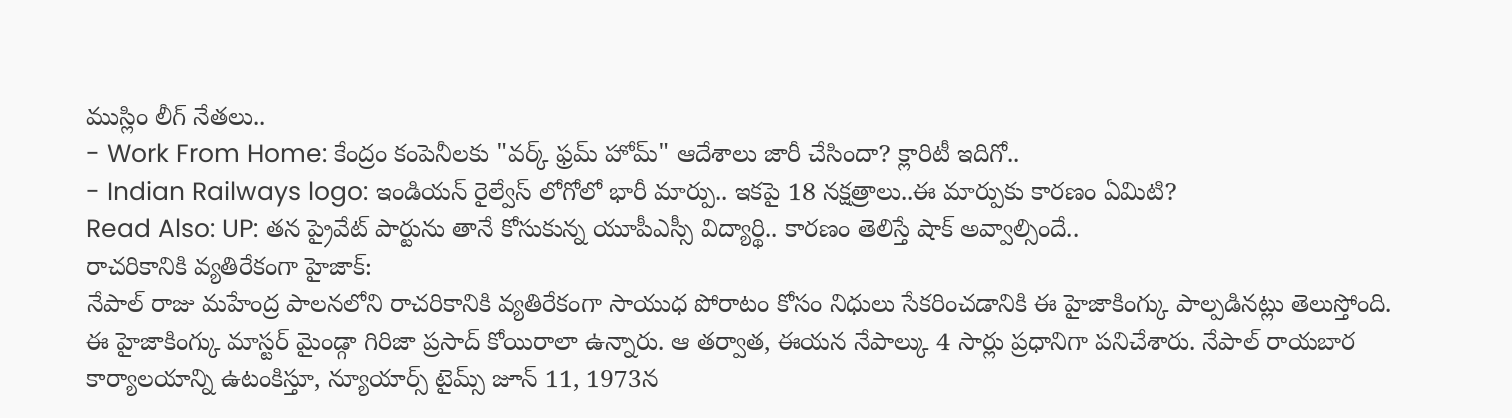ముస్లిం లీగ్ నేతలు..
- Work From Home: కేంద్రం కంపెనీలకు "వర్క్ ఫ్రమ్ హోమ్" ఆదేశాలు జారీ చేసిందా? క్లారిటీ ఇదిగో..
- Indian Railways logo: ఇండియన్ రైల్వేస్ లోగోలో భారీ మార్పు.. ఇకపై 18 నక్షత్రాలు..ఈ మార్పుకు కారణం ఏమిటి?
Read Also: UP: తన ప్రైవేట్ పార్టును తానే కోసుకున్న యూపీఎస్సీ విద్యార్థి.. కారణం తెలిస్తే షాక్ అవ్వాల్సిందే..
రాచరికానికి వ్యతిరేకంగా హైజాక్:
నేపాల్ రాజు మహేంద్ర పాలనలోని రాచరికానికి వ్యతిరేకంగా సాయుధ పోరాటం కోసం నిధులు సేకరించడానికి ఈ హైజాకింగ్కు పాల్పడినట్లు తెలుస్తోంది. ఈ హైజాకింగ్కు మాస్టర్ మైండ్గా గిరిజా ప్రసాద్ కోయిరాలా ఉన్నారు. ఆ తర్వాత, ఈయన నేపాల్కు 4 సార్లు ప్రధానిగా పనిచేశారు. నేపాల్ రాయబార కార్యాలయాన్ని ఉటంకిస్తూ, న్యూయార్స్ టైమ్స్ జూన్ 11, 1973న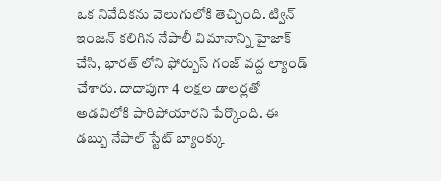ఒక నివేదికను వెలుగులోకి తెచ్చింది. ట్విన్ ఇంజన్ కలిగిన నేపాలీ విమానాన్ని హైజాక్ చేసి, భారత్ లోని ఫోర్బుస్ గంజ్ వద్ద ల్యాండ్ చేశారు. దాదాపుగా 4 లక్షల డాలర్లతో అడవిలోకి పారిపోయారని పేర్కొంది. ఈ డబ్బు నేపాల్ స్టేట్ బ్యాంక్కు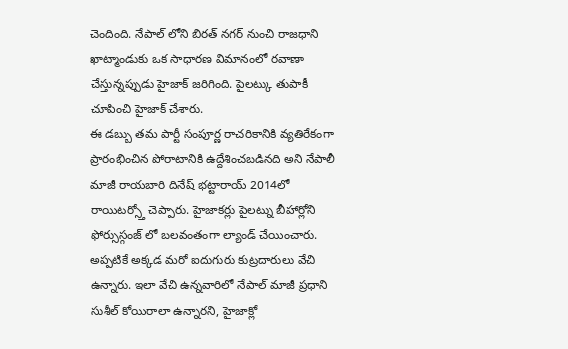చెందింది. నేపాల్ లోని బిరత్ నగర్ నుంచి రాజధాని ఖాట్మాండుకు ఒక సాధారణ విమానంలో రవాణా చేస్తున్నప్పుడు హైజాక్ జరిగింది. పైలట్కు తుపాకీ చూపించి హైజాక్ చేశారు.
ఈ డబ్బు తమ పార్టీ సంపూర్ణ రాచరికానికి వ్యతిరేకంగా ప్రారంభించిన పోరాటానికి ఉద్దేశించబడినది అని నేపాలీ మాజీ రాయబారి దినేష్ భట్టారాయ్ 2014లో రాయిటర్స్తో చెప్పారు. హైజాకర్లు పైలట్ను బీహార్లోని ఫోర్సుస్గంజ్ లో బలవంతంగా ల్యాండ్ చేయించారు. అప్పటికే అక్కడ మరో ఐదుగురు కుట్రదారులు వేచి ఉన్నారు. ఇలా వేచి ఉన్నవారిలో నేపాల్ మాజీ ప్రధాని సుశీల్ కోయిరాలా ఉన్నారని, హైజాక్లో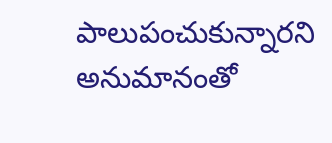పాలుపంచుకున్నారని అనుమానంతో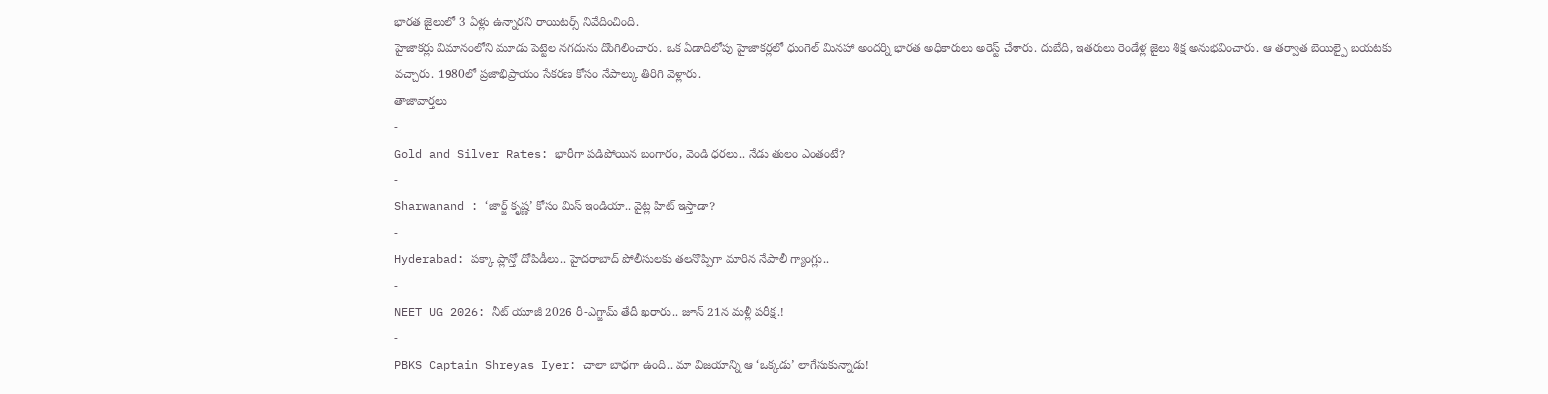భారత జైలులో 3 ఏళ్లు ఉన్నారని రాయిటర్స్ నివేదించింది.
హైజాకర్లు విమానంలోని మూడు పెట్టెల నగదును దొంగిలించారు. ఒక ఏడాదిలోపు హైజాకర్లలో ధుంగెల్ మినహా అందర్ని భారత అధికారులు అరెస్ట్ చేశారు. దుబేది, ఇతరులు రెండేళ్ల జైలు శిక్ష అనుభవించారు. ఆ తర్వాత బెయిల్పై బయటకు వచ్చారు. 1980లో ప్రజాభిప్రాయం సేకరణ కోసం నేపాల్కు తిరిగి వెళ్లారు.
తాజావార్తలు
-
Gold and Silver Rates: భారీగా పడిపోయిన బంగారం, వెండి ధరలు.. నేడు తులం ఎంతంటే?
-
Sharwanand : ‘జార్జ్ కృష్ణ’ కోసం మిస్ ఇండియా.. వైట్ల హిట్ ఇస్తాడా?
-
Hyderabad: పక్కా ప్లాన్తో దోపిడీలు.. హైదరాబాద్ పోలీసులకు తలనొప్పిగా మారిన నేపాలీ గ్యాంగ్లు..
-
NEET UG 2026: నీట్ యూజీ 2026 రీ-ఎగ్జామ్ తేదీ ఖరారు.. జూన్ 21న మళ్లీ పరీక్ష.!
-
PBKS Captain Shreyas Iyer: చాలా బాధగా ఉంది.. మా విజయాన్ని ఆ ‘ఒక్కడు’ లాగేసుకున్నాడు!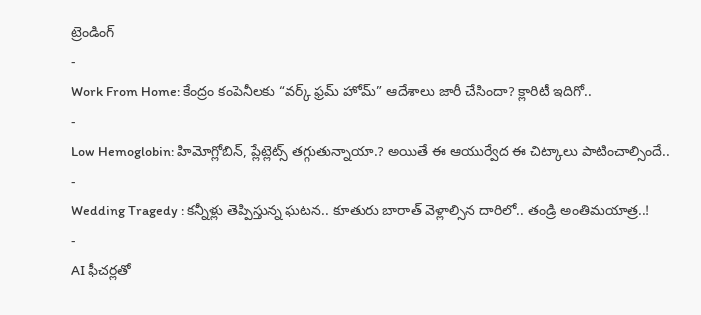ట్రెండింగ్
-
Work From Home: కేంద్రం కంపెనీలకు “వర్క్ ఫ్రమ్ హోమ్” ఆదేశాలు జారీ చేసిందా? క్లారిటీ ఇదిగో..
-
Low Hemoglobin: హిమోగ్లోబిన్, ప్లేట్లెట్స్ తగ్గుతున్నాయా.? అయితే ఈ ఆయుర్వేద ఈ చిట్కాలు పాటించాల్సిందే..
-
Wedding Tragedy : కన్నీళ్లు తెప్పిస్తున్న ఘటన.. కూతురు బారాత్ వెళ్లాల్సిన దారిలో.. తండ్రి అంతిమయాత్ర..!
-
AI ఫీచర్లతో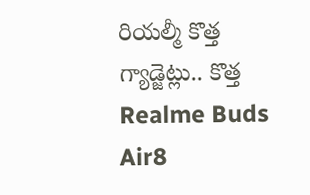రియల్మీ కొత్త గ్యాడ్జెట్లు.. కొత్త Realme Buds Air8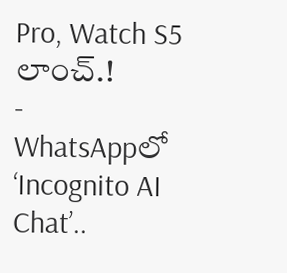Pro, Watch S5 లాంచ్.!
-
WhatsAppలో ‘Incognito AI Chat’..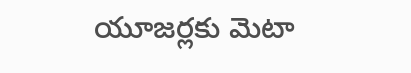యూజర్లకు మెటా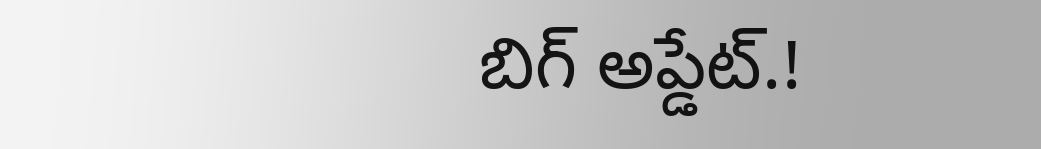బిగ్ అప్డేట్.!